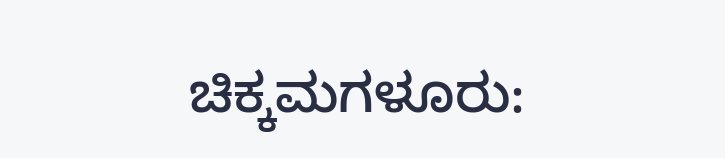ಚಿಕ್ಕಮಗಳೂರು: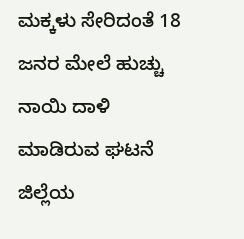ಮಕ್ಕಳು ಸೇರಿದಂತೆ 18 ಜನರ ಮೇಲೆ ಹುಚ್ಚು ನಾಯಿ ದಾಳಿ ಮಾಡಿರುವ ಘಟನೆ ಜಿಲ್ಲೆಯ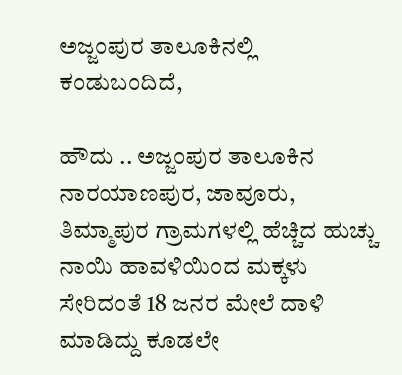ಅಜ್ಜಂಪುರ ತಾಲೂಕಿನಲ್ಲಿ ಕಂಡುಬಂದಿದೆ,

ಹೌದು .. ಅಜ್ಜಂಪುರ ತಾಲೂಕಿನ ನಾರಯಾಣಪುರ, ಜಾವೂರು, ತಿಮ್ಮಾಪುರ ಗ್ರಾಮಗಳಲ್ಲಿ ಹೆಚ್ಚಿದ ಹುಚ್ಚು ನಾಯಿ ಹಾವಳಿಯಿಂದ ಮಕ್ಕಳು ಸೇರಿದಂತೆ 18 ಜನರ ಮೇಲೆ ದಾಳಿ ಮಾಡಿದ್ದು ಕೂಡಲೇ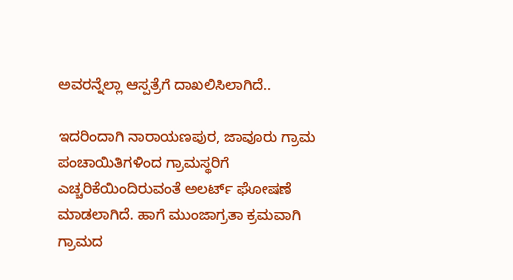ಅವರನ್ನೆಲ್ಲಾ ಆಸ್ಪತ್ರೆಗೆ ದಾಖಲಿಸಿಲಾಗಿದೆ..

ಇದರಿಂದಾಗಿ ನಾರಾಯಣಪುರ, ಜಾವೂರು ಗ್ರಾಮ ಪಂಚಾಯಿತಿಗಳಿಂದ ಗ್ರಾಮಸ್ಥರಿಗೆ ಎಚ್ಚರಿಕೆಯಿಂದಿರುವಂತೆ ಅಲರ್ಟ್ ಘೋಷಣೆ ಮಾಡಲಾಗಿದೆ. ಹಾಗೆ ಮುಂಜಾಗ್ರತಾ ಕ್ರಮವಾಗಿ ಗ್ರಾಮದ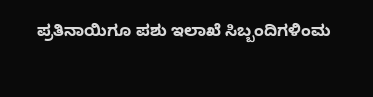ಪ್ರತಿನಾಯಿಗೂ ಪಶು ಇಲಾಖೆ ಸಿಬ್ಬಂದಿಗಳಿಂಮ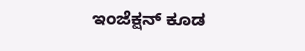ಇಂಜೆಕ್ಷನ್ ಕೂಡ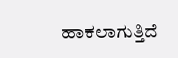ಹಾಕಲಾಗುತ್ತಿದೆ